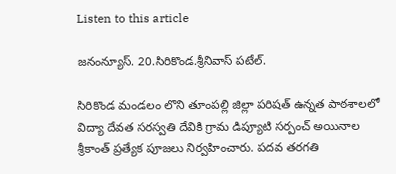Listen to this article

జనంన్యూస్. 20.సిరికొండ.శ్రీనివాస్ పటేల్.

సిరికొండ మండలం లొని తూంపల్లి జిల్లా పరిషత్ ఉన్నత పాఠశాలలో విద్యా దేవత సరస్వతి దేవికి గ్రామ డిప్యూటి సర్పంచ్ అయినాల శ్రీకాంత్ ప్రత్యేక పూజలు నిర్వహించారు. పదవ తరగతి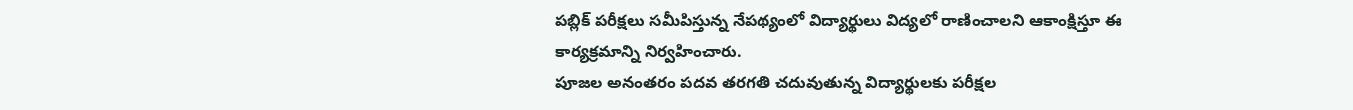పబ్లిక్ పరీక్షలు సమీపిస్తున్న నేపథ్యంలో విద్యార్థులు విద్యలో రాణించాలని ఆకాంక్షిస్తూ ఈ కార్యక్రమాన్ని నిర్వహించారు.
పూజల అనంతరం పదవ తరగతి చదువుతున్న విద్యార్థులకు పరీక్షల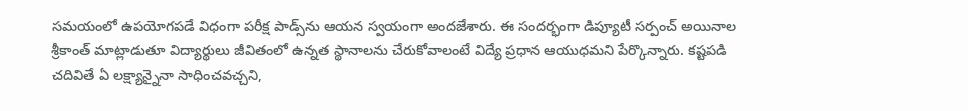సమయంలో ఉపయోగపడే విధంగా పరీక్ష పాడ్స్‌ను ఆయన స్వయంగా అందజేశారు. ఈ సందర్భంగా డిప్యూటీ సర్పంచ్ అయినాల శ్రీకాంత్ మాట్లాడుతూ విద్యార్థులు జీవితంలో ఉన్నత స్థానాలను చేరుకోవాలంటే విద్యే ప్రధాన ఆయుధమని పేర్కొన్నారు. కష్టపడి చదివితే ఏ లక్ష్యాన్నైనా సాధించవచ్చని,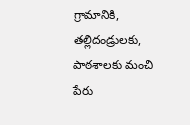గ్రామానికి, తల్లిదండ్రులకు, పాఠశాలకు మంచి పేరు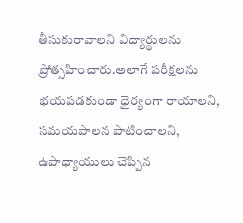తీసుకురావాలని విద్యార్థులను ప్రోత్సహించారు.అలాగే పరీక్షలను భయపడకుండా ధైర్యంగా రాయాలని, సమయపాలన పాటించాలని, ఉపాధ్యాయులు చెప్పిన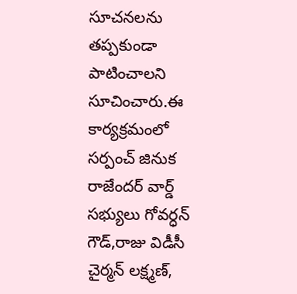సూచనలను తప్పకుండా పాటించాలని సూచించారు.ఈ కార్యక్రమంలో సర్పంచ్ జినుక రాజేందర్ వార్డ్ సభ్యులు గోవర్ధన్ గౌడ్,రాజు విడీసీ చైర్మన్ లక్ష్మణ్,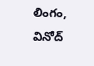లింగం, వినోద్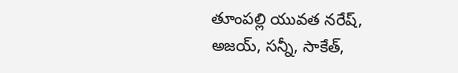తూంపల్లి యువత నరేష్, అజయ్, సన్నీ, సాకేత్,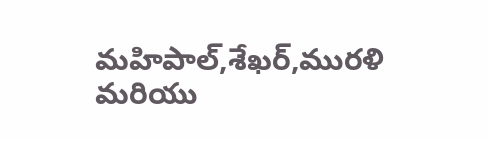మహిపాల్,శేఖర్,మురళి మరియు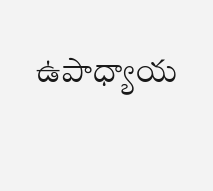ఉపాధ్యాయ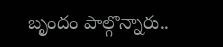బృందం పాల్గొన్నారు..